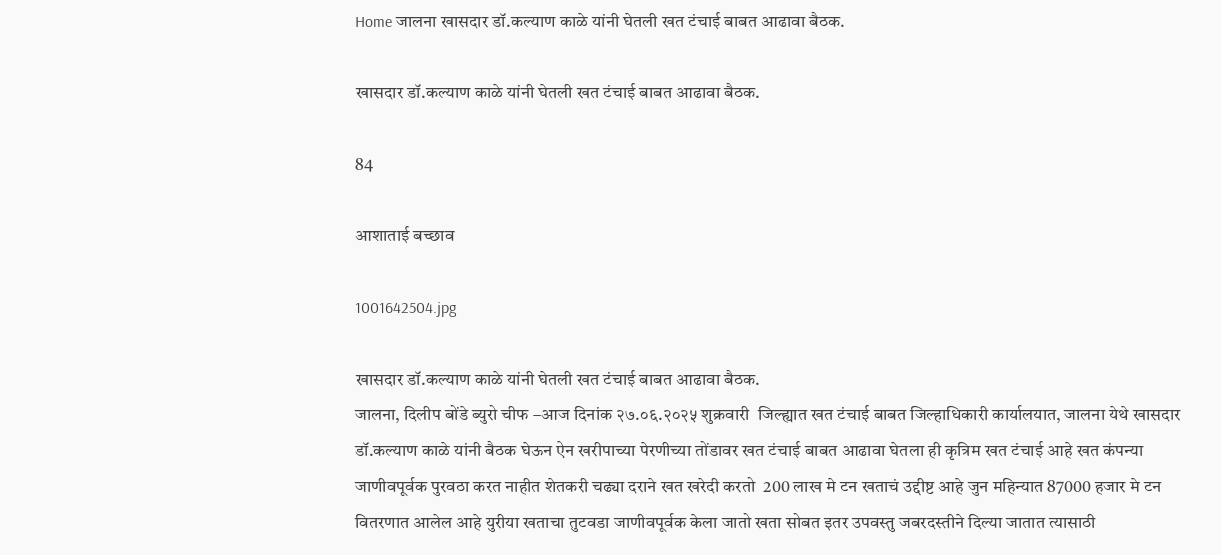Home जालना खासदार डॉ.कल्याण काळे यांनी घेतली खत टंचाई बाबत आढावा बैठक.

खासदार डॉ.कल्याण काळे यांनी घेतली खत टंचाई बाबत आढावा बैठक.

84

आशाताई बच्छाव

1001642504.jpg

खासदार डॉ.कल्याण काळे यांनी घेतली खत टंचाई बाबत आढावा बैठक.
जालना, दिलीप बोंडे ब्युरो चीफ –आज दिनांक २७.०६.२०२५ शुक्रवारी  जिल्ह्यात खत टंचाई बाबत जिल्हाधिकारी कार्यालयात, जालना येथे खासदार डॉ.कल्याण काळे यांनी बैठक घेऊन ऐन खरीपाच्या पेरणीच्या तोंडावर खत टंचाई बाबत आढावा घेतला ही कृत्रिम खत टंचाई आहे खत कंपन्या जाणीवपूर्वक पुरवठा करत नाहीत शेतकरी चढ्या दराने खत खरेदी करतो  200 लाख मे टन खताचं उद्दीष्ट आहे जुन महिन्यात 87000 हजार मे टन वितरणात आलेल आहे युरीया खताचा तुटवडा जाणीवपूर्वक केला जातो खता सोबत इतर उपवस्तु जबरदस्तीने दिल्या जातात त्यासाठी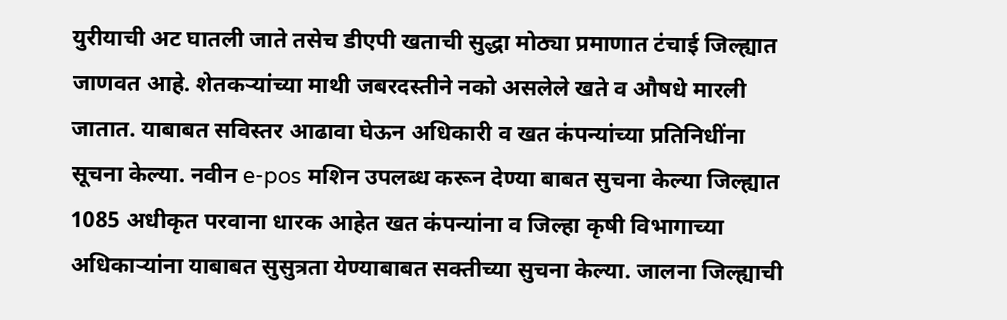युरीयाची अट घातली जाते तसेच डीएपी खताची सुद्धा मोठ्या प्रमाणात टंचाई जिल्ह्यात जाणवत आहे. शेतकऱ्यांच्या माथी जबरदस्तीने नको असलेले खते व औषधे मारली जातात. याबाबत सविस्तर आढावा घेऊन अधिकारी व खत कंपन्यांच्या प्रतिनिधींना सूचना केल्या. नवीन e-pos मशिन उपलब्ध करून देण्या बाबत सुचना केल्या जिल्ह्यात 1085 अधीकृत परवाना धारक आहेत खत कंपन्यांना व जिल्हा कृषी विभागाच्या अधिकाऱ्यांना याबाबत सुसुत्रता येण्याबाबत सक्तीच्या सुचना केल्या. जालना जिल्ह्याची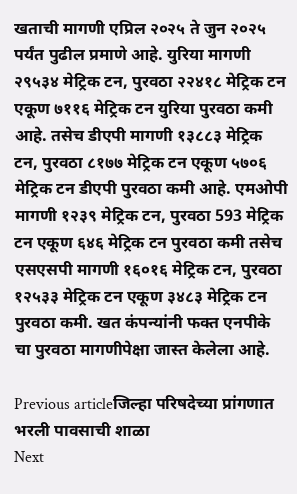खताची मागणी एप्रिल २०२५ ते जुन २०२५ पर्यंत पुढील प्रमाणे आहे. युरिया मागणी २९५३४ मेट्रिक टन, पुरवठा २२४१८ मेट्रिक टन एकूण ७११६ मेट्रिक टन युरिया पुरवठा कमी आहे. तसेच डीएपी मागणी १३८८३ मेट्रिक टन, पुरवठा ८१७७ मेट्रिक टन एकूण ५७०६ मेट्रिक टन डीएपी पुरवठा कमी आहे. एमओपी मागणी १२३९ मेट्रिक टन, पुरवठा 593 मेट्रिक टन एकूण ६४६ मेट्रिक टन पुरवठा कमी तसेच एसएसपी मागणी १६०१६ मेट्रिक टन, पुरवठा १२५३३ मेट्रिक टन एकूण ३४८३ मेट्रिक टन पुरवठा कमी. खत कंपन्यांनी फक्त एनपीके चा पुरवठा मागणीपेक्षा जास्त केलेला आहे.

Previous articleजिल्हा परिषदेच्या प्रांगणात भरली पावसाची शाळा
Next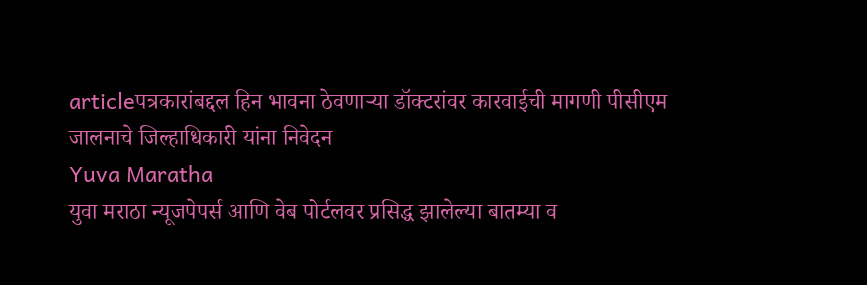articleपत्रकारांबद्दल हिन भावना ठेवणार्‍या डॉक्टरांवर कारवाईची मागणी पीसीएम जालनाचे जिल्हाधिकारी यांना निवेदन
Yuva Maratha
युवा मराठा न्यूजपेपर्स आणि वेब पोर्टलवर प्रसिद्ध झालेल्या बातम्या व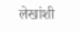लेखांशी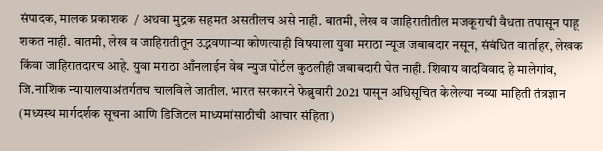संपादक, मालक प्रकाशक  / अथवा मुद्रक सहमत असतीलच असे नाही. बातमी, लेख व जाहिरातीतील मजकूराची वैधता तपासून पाहू शकत नाही. बातमी, लेख व जाहिरातीतून उद्भवणाऱ्या कोणत्याही विषयाला युवा मराठा न्यूज जबाबदार नसून, संबंधित वार्ताहर, लेखक किंवा जाहिरातदारच आहे. युवा मराठा आँनलाईन वेब न्युज पोर्टल कुठलीही जबाबदारी घेत नाही. शिवाय वादविवाद हे मालेगांव, जि.नाशिक न्यायालयाअंतर्गतच चालविले जातील. भारत सरकारने फेब्रुवारी 2021 पासून अधिसूचित केलेल्या नव्या माहिती तंत्रज्ञान (मध्यस्थ मार्गदर्शक सूचना आणि डिजिटल माध्यमांसाठीची आचार संहिता)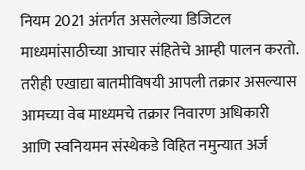नियम 2021 अंतर्गत असलेल्या डिजिटल माध्यमांसाठीच्या आचार संहितेचे आम्ही पालन करतो. तरीही एखाद्या बातमीविषयी आपली तक्रार असल्यास आमच्या वेब माध्यमचे तक्रार निवारण अधिकारी आणि स्वनियमन संस्थेकडे विहित नमुन्यात अर्ज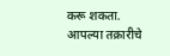करू शकता. आपल्या तक्रारीचे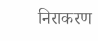निराकरण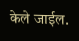केले जाईल.